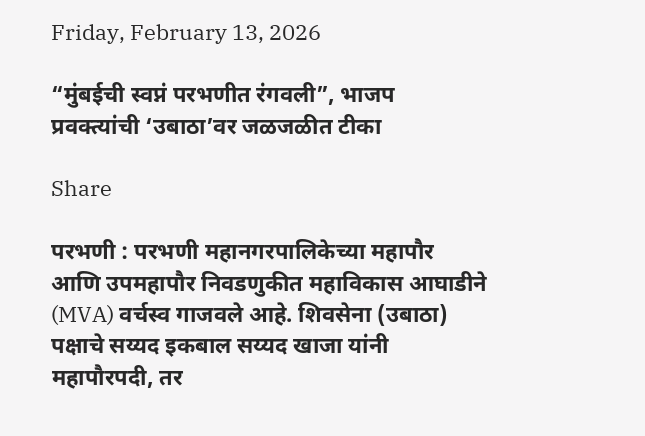Friday, February 13, 2026

“मुंबईची स्वप्नं परभणीत रंगवली”, भाजप प्रवक्त्यांची ‘उबाठा’वर जळजळीत टीका

Share

परभणी : परभणी महानगरपालिकेच्या महापौर आणि उपमहापौर निवडणुकीत महाविकास आघाडीने (MVA) वर्चस्व गाजवले आहे. शिवसेना (उबाठा) पक्षाचे सय्यद इकबाल सय्यद खाजा यांनी महापौरपदी, तर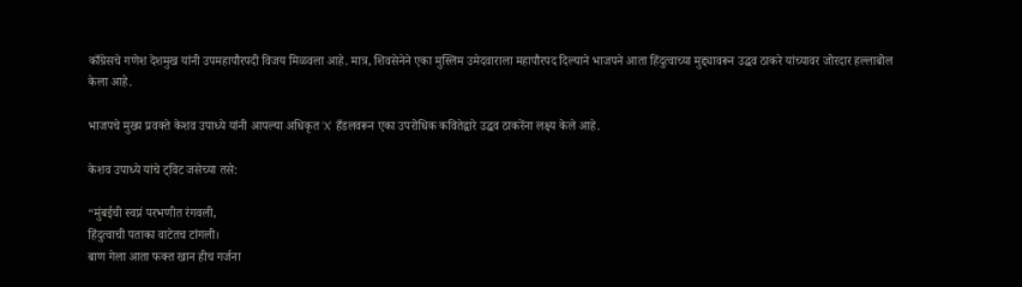काँग्रेसचे गणेश देशमुख यांनी उपमहापौरपदी विजय मिळवला आहे. मात्र, शिवसेनेने एका मुस्लिम उमेदवाराला महापौरपद दिल्याने भाजपने आता हिंदुत्वाच्या मुद्द्यावरून उद्धव ठाकरे यांच्यावर जोरदार हल्लाबोल केला आहे.

भाजपचे मुख्य प्रवक्ते केशव उपाध्ये यांनी आपल्या अधिकृत ‘X’ हँडलवरून एका उपरोधिक कवितेद्वारे उद्धव ठाकरेंना लक्ष्य केले आहे.

केशव उपाध्ये यांचे ट्विट जसेच्या तसे:

“मुंबईची स्वप्नं परभणीत रंगवली,
हिंदुत्वाची पताका वाटेतच टांगली।
बाण गेला आता फक्त खान हीच गर्जना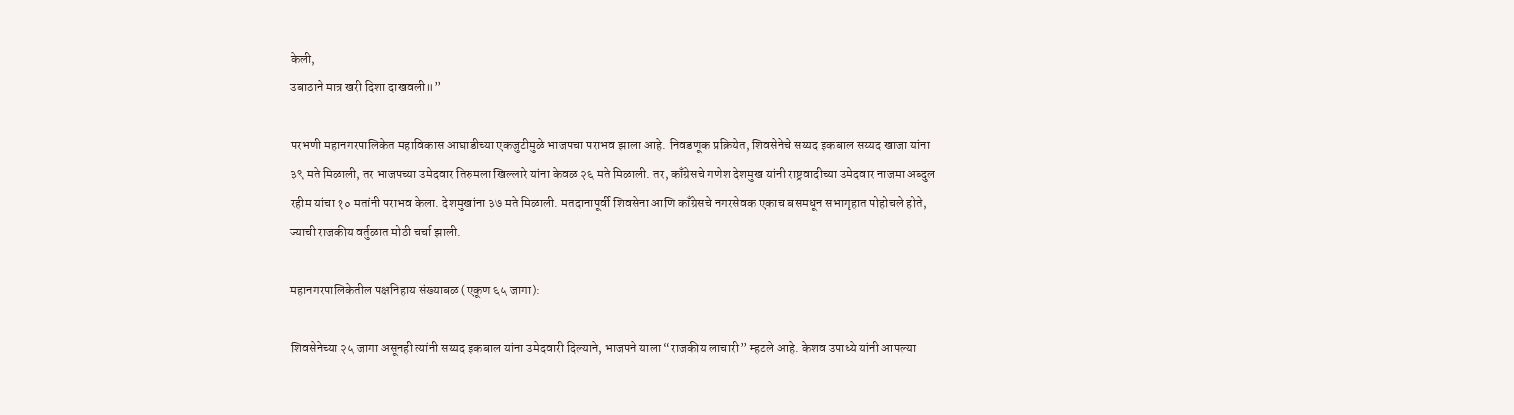केली,
उबाठाने मात्र खरी दिशा दाखवली॥”

परभणी महानगरपालिकेत महाविकास आघाडीच्या एकजुटीमुळे भाजपचा पराभव झाला आहे. निवडणूक प्रक्रियेत, शिवसेनेचे सय्यद इकबाल सय्यद खाजा यांना ३९ मते मिळाली, तर भाजपच्या उमेदवार तिरुमला खिल्लारे यांना केवळ २६ मते मिळाली. तर, काँग्रेसचे गणेश देशमुख यांनी राष्ट्रवादीच्या उमेदवार नाजमा अब्दुल रहीम यांचा १० मतांनी पराभव केला. देशमुखांना ३७ मते मिळाली. मतदानापूर्वी शिवसेना आणि काँग्रेसचे नगरसेवक एकाच बसमधून सभागृहात पोहोचले होते, ज्याची राजकीय वर्तुळात मोठी चर्चा झाली.

महानगरपालिकेतील पक्षनिहाय संख्याबळ (एकूण ६५ जागा):

शिवसेनेच्या २५ जागा असूनही त्यांनी सय्यद इकबाल यांना उमेदवारी दिल्याने, भाजपने याला “राजकीय लाचारी” म्हटले आहे. केशव उपाध्ये यांनी आपल्या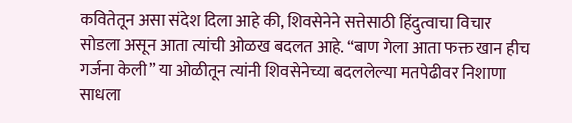कवितेतून असा संदेश दिला आहे की, शिवसेनेने सत्तेसाठी हिंदुत्वाचा विचार सोडला असून आता त्यांची ओळख बदलत आहे. “बाण गेला आता फक्त खान हीच गर्जना केली” या ओळीतून त्यांनी शिवसेनेच्या बदललेल्या मतपेढीवर निशाणा साधला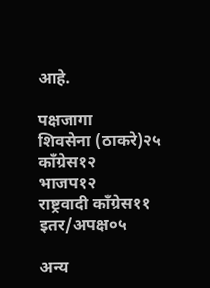आहे.

पक्षजागा
शिवसेना (ठाकरे)२५
काँग्रेस१२
भाजप१२
राष्ट्रवादी काँग्रेस११
इतर/अपक्ष०५

अन्य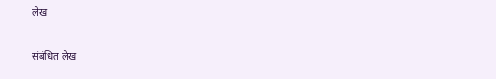लेख

संबंधित लेख